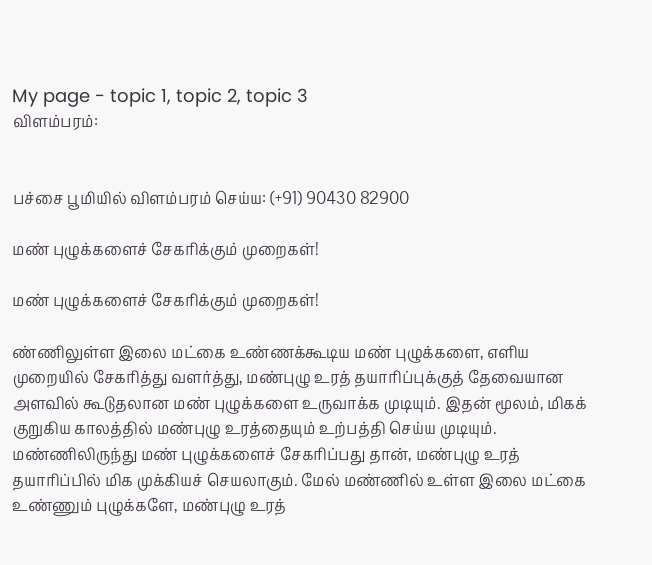My page - topic 1, topic 2, topic 3
விளம்பரம்:


பச்சை பூமியில் விளம்பரம் செய்ய: (+91) 90430 82900

மண் புழுக்களைச் சேகரிக்கும் முறைகள்!

மண் புழுக்களைச் சேகரிக்கும் முறைகள்!

ண்ணிலுள்ள இலை மட்கை உண்ணக்கூடிய மண் புழுக்களை, எளிய முறையில் சேகரித்து வளர்த்து, மண்புழு உரத் தயாரிப்புக்குத் தேவையான அளவில் கூடுதலான மண் புழுக்களை உருவாக்க முடியும். இதன் மூலம், மிகக் குறுகிய காலத்தில் மண்புழு உரத்தையும் உற்பத்தி செய்ய முடியும். மண்ணிலிருந்து மண் புழுக்களைச் சேகரிப்பது தான், மண்புழு உரத் தயாரிப்பில் மிக முக்கியச் செயலாகும். மேல் மண்ணில் உள்ள இலை மட்கை உண்ணும் புழுக்களே, மண்புழு உரத்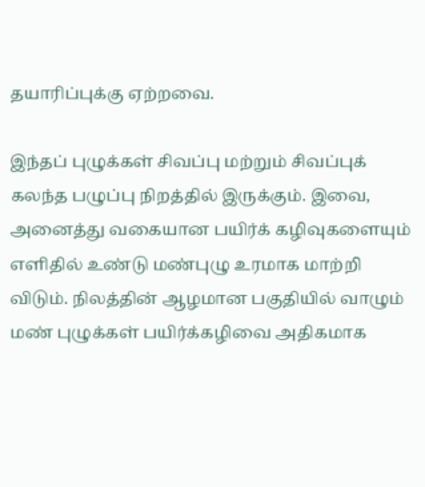தயாரிப்புக்கு ஏற்றவை.

இந்தப் புழுக்கள் சிவப்பு மற்றும் சிவப்புக் கலந்த பழுப்பு நிறத்தில் இருக்கும். இவை, அனைத்து வகையான பயிர்க் கழிவுகளையும் எளிதில் உண்டு மண்புழு உரமாக மாற்றி விடும். நிலத்தின் ஆழமான பகுதியில் வாழும் மண் புழுக்கள் பயிர்க்கழிவை அதிகமாக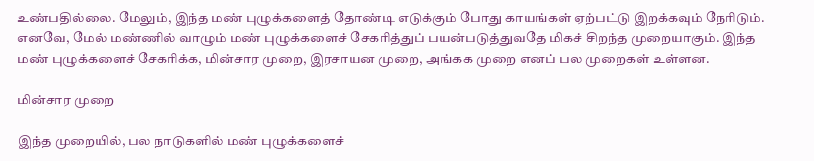உண்பதில்லை. மேலும், இந்த மண் புழுக்களைத் தோண்டி எடுக்கும் போது காயங்கள் ஏற்பட்டு இறக்கவும் நேரிடும். எனவே, மேல் மண்ணில் வாழும் மண் புழுக்களைச் சேகரித்துப் பயன்படுத்துவதே மிகச் சிறந்த முறையாகும். இந்த மண் புழுக்களைச் சேகரிக்க, மின்சார முறை, இரசாயன முறை, அங்கக முறை எனப் பல முறைகள் உள்ளன.

மின்சார முறை

இந்த முறையில், பல நாடுகளில் மண் புழுக்களைச்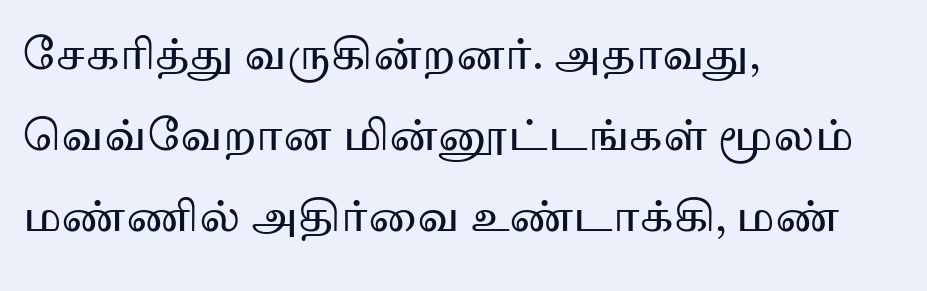சேகரித்து வருகின்றனர். அதாவது, வெவ்வேறான மின்னூட்டங்கள் மூலம் மண்ணில் அதிர்வை உண்டாக்கி, மண்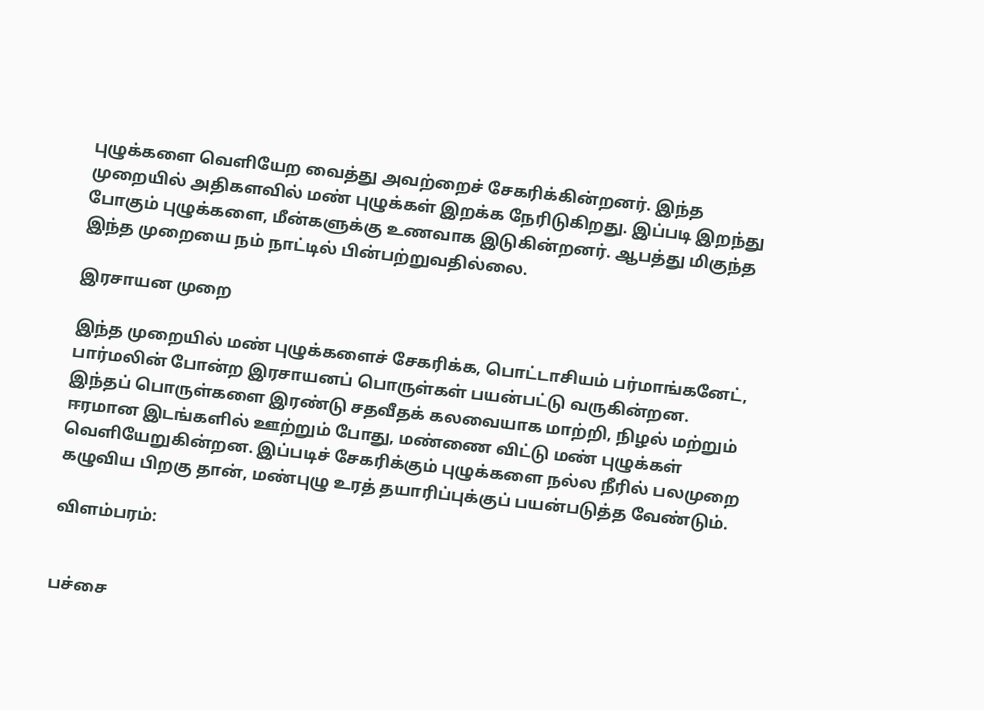புழுக்களை வெளியேற வைத்து அவற்றைச் சேகரிக்கின்றனர். இந்த முறையில் அதிகளவில் மண் புழுக்கள் இறக்க நேரிடுகிறது. இப்படி இறந்து போகும் புழுக்களை, மீன்களுக்கு உணவாக இடுகின்றனர். ஆபத்து மிகுந்த இந்த முறையை நம் நாட்டில் பின்பற்றுவதில்லை.

இரசாயன முறை

இந்த முறையில் மண் புழுக்களைச் சேகரிக்க, பொட்டாசியம் பர்மாங்கனேட், பார்மலின் போன்ற இரசாயனப் பொருள்கள் பயன்பட்டு வருகின்றன. இந்தப் பொருள்களை இரண்டு சதவீதக் கலவையாக மாற்றி, நிழல் மற்றும் ஈரமான இடங்களில் ஊற்றும் போது, மண்ணை விட்டு மண் புழுக்கள் வெளியேறுகின்றன. இப்படிச் சேகரிக்கும் புழுக்களை நல்ல நீரில் பலமுறை கழுவிய பிறகு தான், மண்புழு உரத் தயாரிப்புக்குப் பயன்படுத்த வேண்டும்.

விளம்பரம்:


பச்சை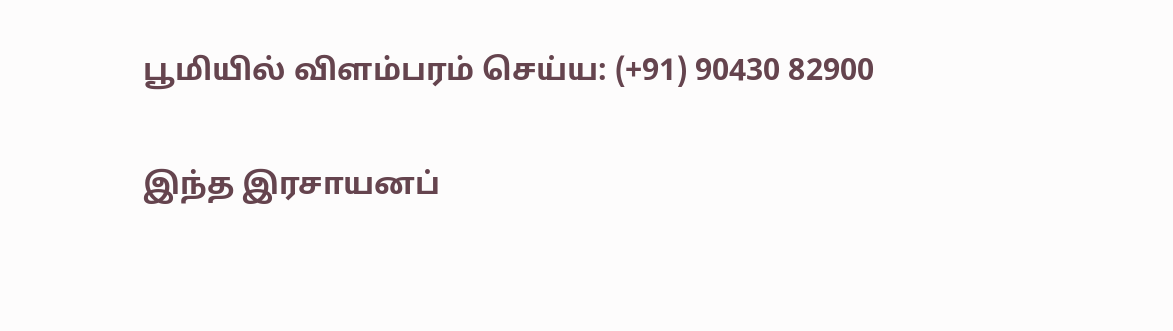பூமியில் விளம்பரம் செய்ய: (+91) 90430 82900

இந்த இரசாயனப்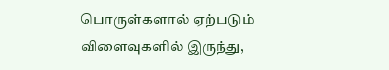பொருள்களால் ஏற்படும் விளைவுகளில் இருந்து,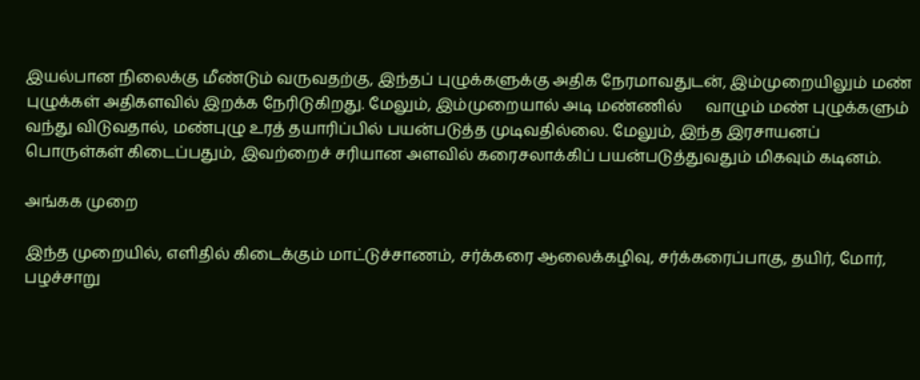இயல்பான நிலைக்கு மீண்டும் வருவதற்கு, இந்தப் புழுக்களுக்கு அதிக நேரமாவதுடன், இம்முறையிலும் மண் புழுக்கள் அதிகளவில் இறக்க நேரிடுகிறது. மேலும், இம்முறையால் அடி மண்ணில்      வாழும் மண் புழுக்களும் வந்து விடுவதால், மண்புழு உரத் தயாரிப்பில் பயன்படுத்த முடிவதில்லை. மேலும், இந்த இரசாயனப் பொருள்கள் கிடைப்பதும், இவற்றைச் சரியான அளவில் கரைசலாக்கிப் பயன்படுத்துவதும் மிகவும் கடினம்.

அங்கக முறை

இந்த முறையில், எளிதில் கிடைக்கும் மாட்டுச்சாணம், சர்க்கரை ஆலைக்கழிவு, சர்க்கரைப்பாகு, தயிர், மோர், பழச்சாறு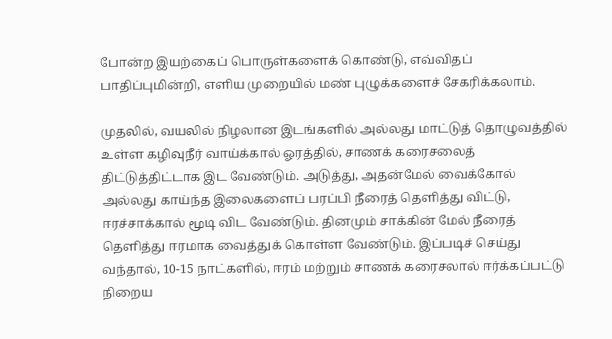போன்ற இயற்கைப் பொருள்களைக் கொண்டு, எவ்விதப் பாதிப்புமின்றி, எளிய முறையில் மண் புழுக்களைச் சேகரிக்கலாம்.

முதலில், வயலில் நிழலான இடங்களில் அல்லது மாட்டுத் தொழுவத்தில் உள்ள கழிவுநீர் வாய்க்கால் ஓரத்தில், சாணக் கரைசலைத் திட்டுத்திட்டாக இட வேண்டும். அடுத்து, அதன்மேல் வைக்கோல் அல்லது காய்ந்த இலைகளைப் பரப்பி நீரைத் தெளித்து விட்டு, ஈரச்சாக்கால் மூடி விட வேண்டும். தினமும் சாக்கின் மேல் நீரைத் தெளித்து ஈரமாக வைத்துக் கொள்ள வேண்டும். இப்படிச் செய்து வந்தால், 10-15 நாட்களில், ஈரம் மற்றும் சாணக் கரைசலால் ஈர்க்கப்பட்டு நிறைய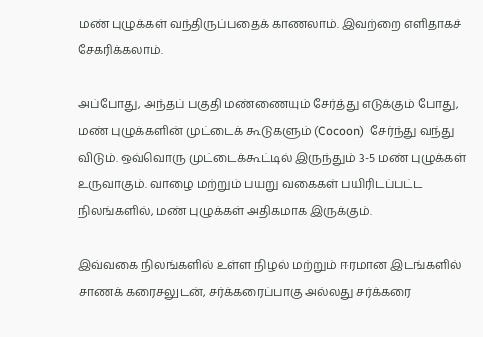மண் புழுக்கள் வந்திருப்பதைக் காணலாம். இவற்றை எளிதாகச் சேகரிக்கலாம்.

அப்போது, அந்தப் பகுதி மண்ணையும் சேர்த்து எடுக்கும் போது, மண் புழுக்களின் முட்டைக் கூடுகளும் (Cocoon)  சேர்ந்து வந்து விடும். ஒவ்வொரு முட்டைக்கூட்டில் இருந்தும் 3-5 மண் புழுக்கள் உருவாகும். வாழை மற்றும் பயறு வகைகள் பயிரிடப்பட்ட நிலங்களில், மண் புழுக்கள் அதிகமாக இருக்கும்.

இவ்வகை நிலங்களில் உள்ள நிழல் மற்றும் ஈரமான இடங்களில் சாணக் கரைசலுடன், சர்க்கரைப்பாகு அல்லது சர்க்கரை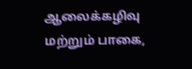ஆலைக்கழிவு மற்றும் பாகை,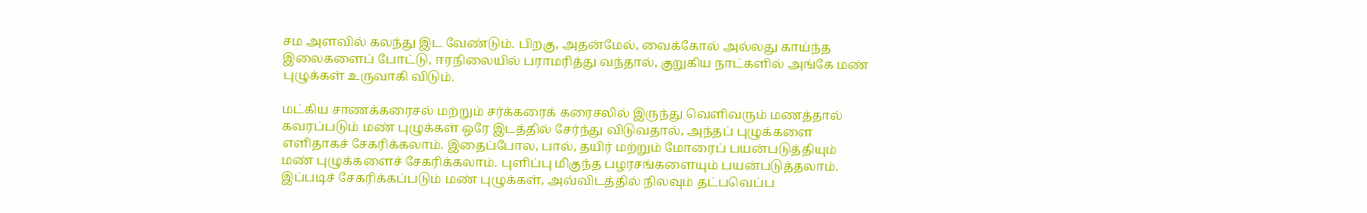சம அளவில் கலந்து இட வேண்டும். பிறகு, அதன்மேல், வைக்கோல் அல்லது காய்ந்த இலைகளைப் போட்டு, ஈரநிலையில் பராமரித்து வந்தால், குறுகிய நாட்களில் அங்கே மண் புழுக்கள் உருவாகி விடும்.

மட்கிய சாணக்கரைசல் மற்றும் சர்க்கரைக் கரைசலில் இருந்து வெளிவரும் மணத்தால் கவரப்படும் மண் புழுக்கள் ஒரே இடத்தில் சேர்ந்து விடுவதால், அந்தப் புழுக்களை எளிதாகச் சேகரிக்கலாம். இதைப்போல, பால், தயிர் மற்றும் மோரைப் பயன்படுத்தியும்   மண் புழுக்களைச் சேகரிக்கலாம். புளிப்பு மிகுந்த பழரசங்களையும் பயன்படுத்தலாம். இப்படிச் சேகரிக்கப்படும் மண் புழுக்கள், அவ்விடத்தில் நிலவும் தட்பவெப்ப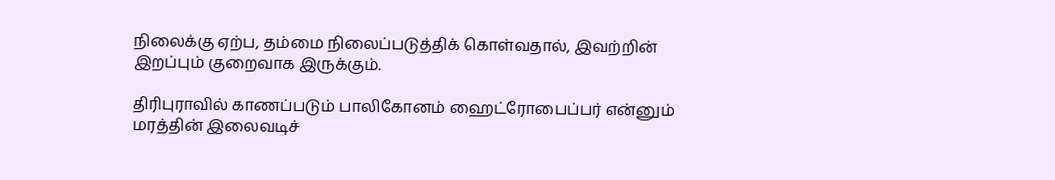நிலைக்கு ஏற்ப, தம்மை நிலைப்படுத்திக் கொள்வதால், இவற்றின் இறப்பும் குறைவாக இருக்கும்.

திரிபுராவில் காணப்படும் பாலிகோனம் ஹைட்ரோபைப்பர் என்னும் மரத்தின் இலைவடிச்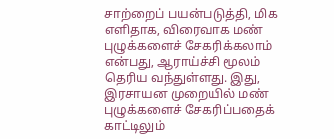சாற்றைப் பயன்படுத்தி, மிக எளிதாக, விரைவாக மண் புழுக்களைச் சேகரிக்கலாம் என்பது, ஆராய்ச்சி மூலம் தெரிய வந்துள்ளது. இது, இரசாயன முறையில் மண் புழுக்களைச் சேகரிப்பதைக் காட்டிலும்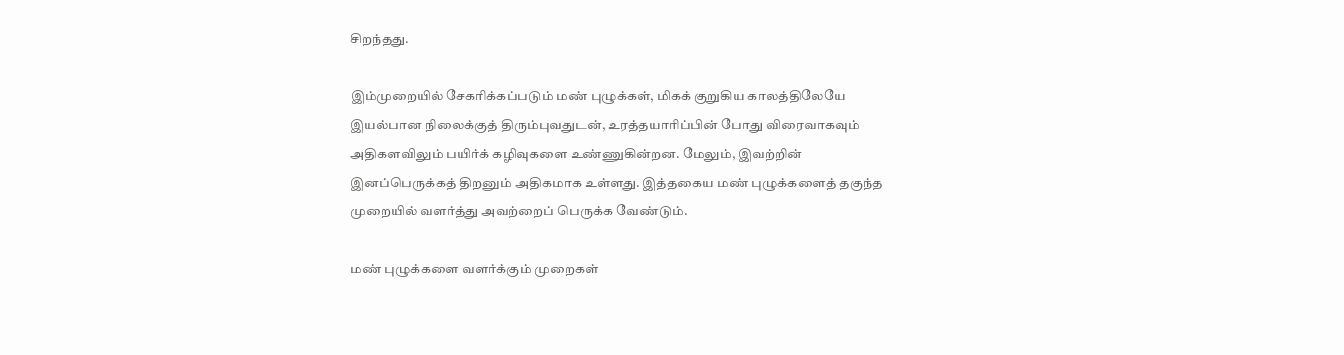சிறந்தது.

இம்முறையில் சேகரிக்கப்படும் மண் புழுக்கள், மிகக் குறுகிய காலத்திலேயே இயல்பான நிலைக்குத் திரும்புவதுடன், உரத்தயாரிப்பின் போது விரைவாகவும் அதிகளவிலும் பயிர்க் கழிவுகளை உண்ணுகின்றன. மேலும், இவற்றின் இனப்பெருக்கத் திறனும் அதிகமாக உள்ளது. இத்தகைய மண் புழுக்களைத் தகுந்த முறையில் வளர்த்து அவற்றைப் பெருக்க வேண்டும்.

மண் புழுக்களை வளர்க்கும் முறைகள்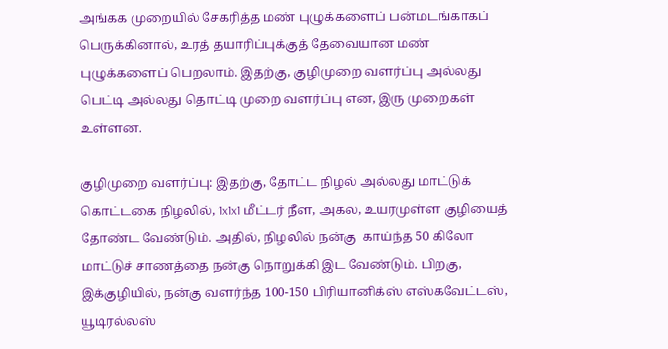அங்கக முறையில் சேகரித்த மண் புழுக்களைப் பன்மடங்காகப் பெருக்கினால், உரத் தயாரிப்புக்குத் தேவையான மண் புழுக்களைப் பெறலாம். இதற்கு, குழிமுறை வளர்ப்பு அல்லது பெட்டி அல்லது தொட்டி முறை வளர்ப்பு என, இரு முறைகள் உள்ளன.

குழிமுறை வளர்ப்பு: இதற்கு, தோட்ட நிழல் அல்லது மாட்டுக் கொட்டகை நிழலில், 1x1x1 மீட்டர் நீள, அகல, உயரமுள்ள குழியைத் தோண்ட வேண்டும். அதில், நிழலில் நன்கு  காய்ந்த 50 கிலோ மாட்டுச் சாணத்தை நன்கு நொறுக்கி இட வேண்டும். பிறகு, இக்குழியில், நன்கு வளர்ந்த 100-150 பிரியானிக்ஸ் எஸ்கவேட்டஸ், யூடிரல்லஸ்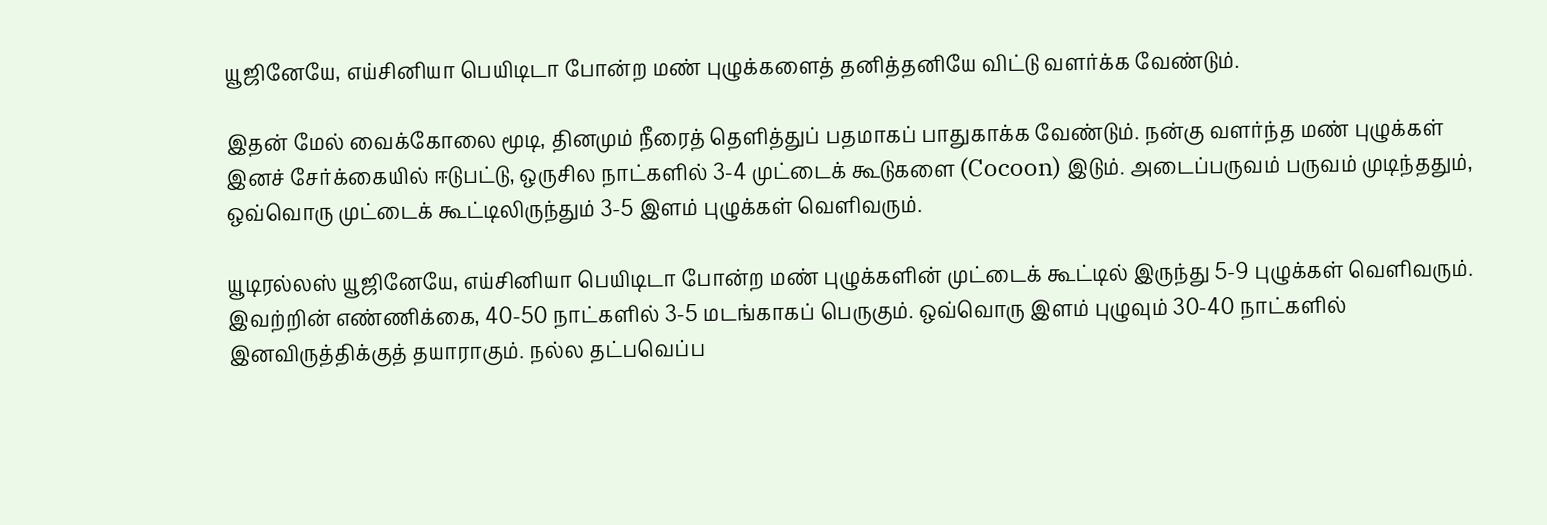யூஜினேயே, எய்சினியா பெயிடிடா போன்ற மண் புழுக்களைத் தனித்தனியே விட்டு வளர்க்க வேண்டும்.

இதன் மேல் வைக்கோலை மூடி, தினமும் நீரைத் தெளித்துப் பதமாகப் பாதுகாக்க வேண்டும். நன்கு வளர்ந்த மண் புழுக்கள் இனச் சேர்க்கையில் ஈடுபட்டு, ஒருசில நாட்களில் 3-4 முட்டைக் கூடுகளை (Cocoon) இடும். அடைப்பருவம் பருவம் முடிந்ததும், ஒவ்வொரு முட்டைக் கூட்டிலிருந்தும் 3-5 இளம் புழுக்கள் வெளிவரும்.

யூடிரல்லஸ் யூஜினேயே, எய்சினியா பெயிடிடா போன்ற மண் புழுக்களின் முட்டைக் கூட்டில் இருந்து 5-9 புழுக்கள் வெளிவரும். இவற்றின் எண்ணிக்கை, 40-50 நாட்களில் 3-5 மடங்காகப் பெருகும். ஒவ்வொரு இளம் புழுவும் 30-40 நாட்களில் இனவிருத்திக்குத் தயாராகும். நல்ல தட்பவெப்ப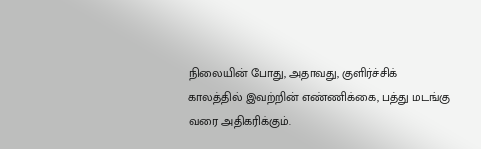நிலையின் போது, அதாவது, குளிர்ச்சிக் காலத்தில் இவற்றின் எண்ணிக்கை, பத்து மடங்கு வரை அதிகரிக்கும்.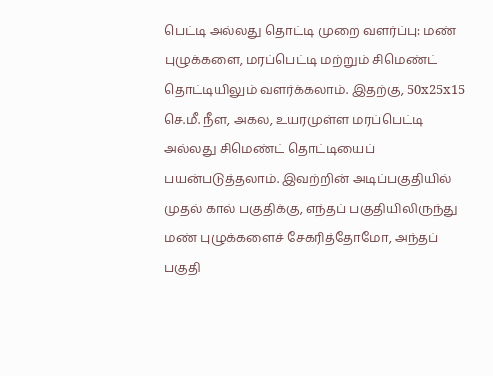பெட்டி அல்லது தொட்டி முறை வளர்ப்பு: மண் புழுக்களை, மரப்பெட்டி மற்றும் சிமெண்ட் தொட்டியிலும் வளர்க்கலாம். இதற்கு, 50x25x15 செ.மீ. நீள, அகல, உயரமுள்ள மரப்பெட்டி அல்லது சிமெண்ட் தொட்டியைப் பயன்படுத்தலாம். இவற்றின் அடிப்பகுதியில் முதல் கால் பகுதிக்கு, எந்தப் பகுதியிலிருந்து மண் புழுக்களைச் சேகரித்தோமோ, அந்தப் பகுதி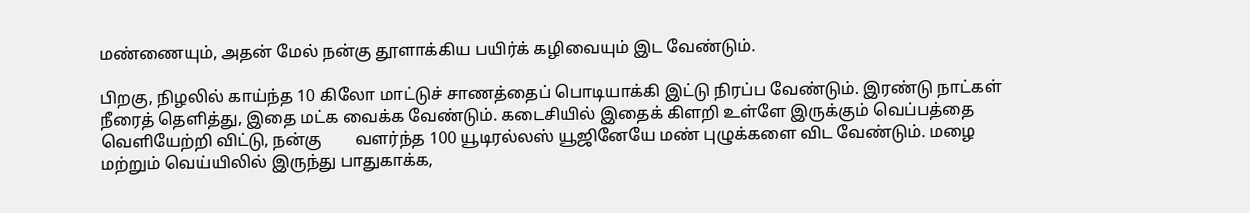மண்ணையும், அதன் மேல் நன்கு தூளாக்கிய பயிர்க் கழிவையும் இட வேண்டும்.

பிறகு, நிழலில் காய்ந்த 10 கிலோ மாட்டுச் சாணத்தைப் பொடியாக்கி இட்டு நிரப்ப வேண்டும். இரண்டு நாட்கள் நீரைத் தெளித்து, இதை மட்க வைக்க வேண்டும். கடைசியில் இதைக் கிளறி உள்ளே இருக்கும் வெப்பத்தை வெளியேற்றி விட்டு, நன்கு        வளர்ந்த 100 யூடிரல்லஸ் யூஜினேயே மண் புழுக்களை விட வேண்டும். மழை மற்றும் வெய்யிலில் இருந்து பாதுகாக்க,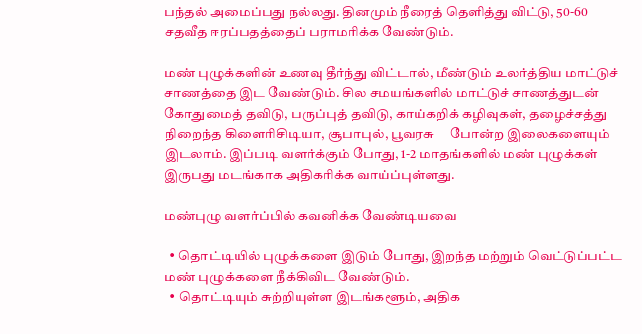பந்தல் அமைப்பது நல்லது. தினமும் நீரைத் தெளித்து விட்டு, 50-60 சதவீத ஈரப்பதத்தைப் பராமரிக்க வேண்டும்.

மண் புழுக்களின் உணவு தீர்ந்து விட்டால், மீண்டும் உலர்த்திய மாட்டுச் சாணத்தை இட வேண்டும். சில சமயங்களில் மாட்டுச் சாணத்துடன் கோதுமைத் தவிடு, பருப்புத் தவிடு, காய்கறிக் கழிவுகள், தழைச்சத்து நிறைந்த கிளைரிசிடியா, சூபாபுல், பூவரசு     போன்ற இலைகளையும் இடலாம். இப்படி வளர்க்கும் போது, 1-2 மாதங்களில் மண் புழுக்கள் இருபது மடங்காக அதிகரிக்க வாய்ப்புள்ளது.

மண்புழு வளர்ப்பில் கவனிக்க வேண்டியவை

  • தொட்டியில் புழுக்களை இடும் போது, இறந்த மற்றும் வெட்டுப்பட்ட மண் புழுக்களை நீக்கிவிட வேண்டும்.
  • தொட்டியும் சுற்றியுள்ள இடங்களூம், அதிக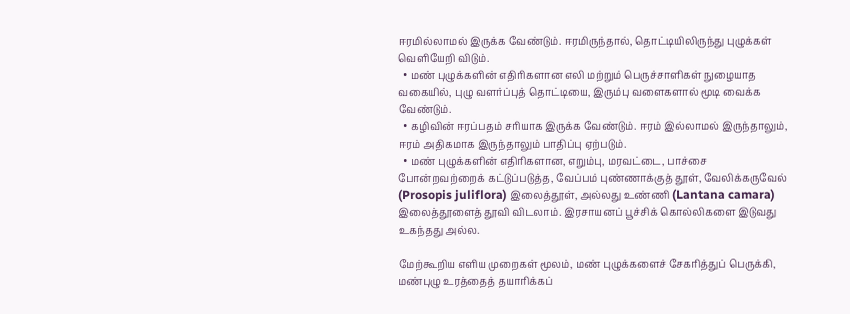ஈரமில்லாமல் இருக்க வேண்டும். ஈரமிருந்தால், தொட்டியிலிருந்து புழுக்கள் வெளியேறி விடும்.
  • மண் புழுக்களின் எதிரிகளான எலி மற்றும் பெருச்சாளிகள் நுழையாத வகையில், புழு வளர்ப்புத் தொட்டியை, இரும்பு வளைகளால் மூடி வைக்க வேண்டும்.
  • கழிவின் ஈரப்பதம் சரியாக இருக்க வேண்டும். ஈரம் இல்லாமல் இருந்தாலும், ஈரம் அதிகமாக இருந்தாலும் பாதிப்பு ஏற்படும்.
  • மண் புழுக்களின் எதிரிகளான, எறும்பு, மரவட்டை, பாச்சை போன்றவற்றைக் கட்டுப்படுத்த, வேப்பம் புண்ணாக்குத் தூள், வேலிக்கருவேல் (Prosopis juliflora) இலைத்தூள், அல்லது உண்ணி (Lantana camara) இலைத்தூளைத் தூவி விடலாம். இரசாயனப் பூச்சிக் கொல்லிகளை இடுவது உகந்தது அல்ல.

மேற்கூறிய எளிய முறைகள் மூலம், மண் புழுக்களைச் சேகரித்துப் பெருக்கி, மண்புழு உரத்தைத் தயாரிக்கப்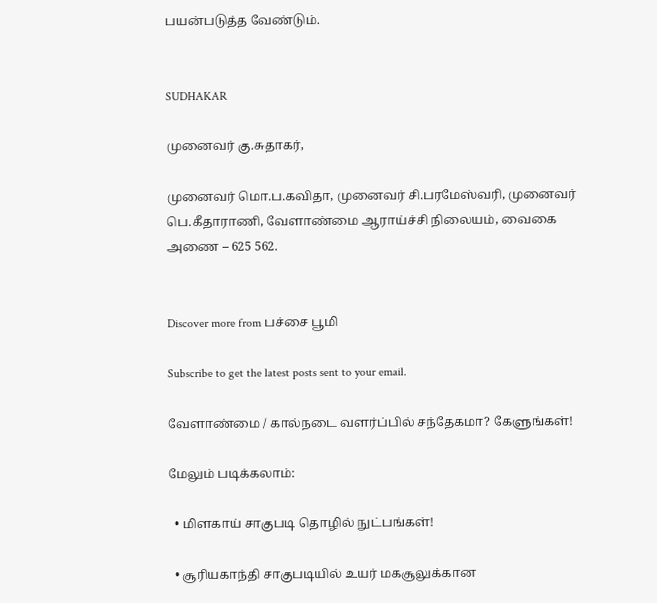பயன்படுத்த வேண்டும்.


SUDHAKAR

முனைவர் கு.சுதாகர்,

முனைவர் மொ.ப.கவிதா, முனைவர் சி.பரமேஸ்வரி, முனைவர் பெ.கீதாராணி, வேளாண்மை ஆராய்ச்சி நிலையம், வைகை அணை – 625 562.


Discover more from பச்சை பூமி

Subscribe to get the latest posts sent to your email.

வேளாண்மை / கால்நடை வளர்ப்பில் சந்தேகமா? கேளுங்கள்!

மேலும் படிக்கலாம்:

  • மிளகாய் சாகுபடி தொழில் நுட்பங்கள்!

  • சூரியகாந்தி சாகுபடியில் உயர் மகசூலுக்கான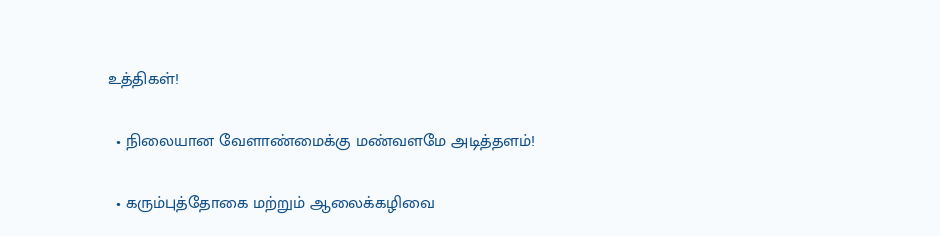உத்திகள்!

  • நிலையான வேளாண்மைக்கு மண்வளமே அடித்தளம்!

  • கரும்புத்தோகை மற்றும் ஆலைக்கழிவை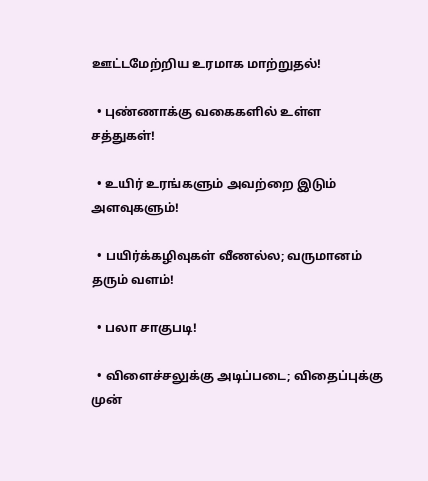ஊட்டமேற்றிய உரமாக மாற்றுதல்!

  • புண்ணாக்கு வகைகளில் உள்ள சத்துகள்!

  • உயிர் உரங்களும் அவற்றை இடும் அளவுகளும்!

  • பயிர்க்கழிவுகள் வீணல்ல; வருமானம் தரும் வளம்!

  • பலா சாகுபடி!

  • விளைச்சலுக்கு அடிப்படை; விதைப்புக்கு முன்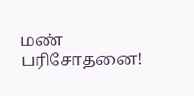மண் பரிசோதனை!